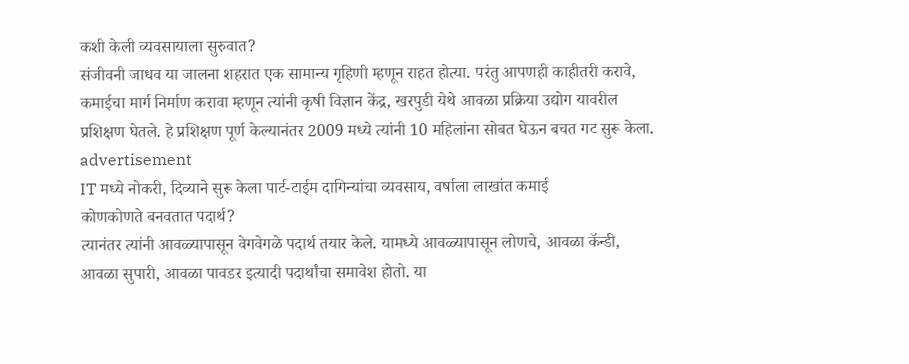कशी केली व्यवसायाला सुरुवात?
संजीवनी जाधव या जालना शहरात एक सामान्य गृहिणी म्हणून राहत होत्या. परंतु आपणही काहीतरी करावे, कमाईचा मार्ग निर्माण करावा म्हणून त्यांनी कृषी विज्ञान केंद्र, खरपुडी येथे आवळा प्रक्रिया उद्योग यावरील प्रशिक्षण घेतले. हे प्रशिक्षण पूर्ण केल्यानंतर 2009 मध्ये त्यांनी 10 महिलांना सोबत घेऊन बचत गट सुरू केला.
advertisement
IT मध्ये नोकरी, दिव्याने सुरू केला पार्ट-टाईम दागिन्यांचा व्यवसाय, वर्षाला लाखांत कमाई
कोणकोणते बनवतात पदार्थ?
त्यानंतर त्यांनी आवळ्यापासून वेगवेगळे पदार्थ तयार केले. यामध्ये आवळ्यापासून लोणचे, आवळा कॅन्डी, आवळा सुपारी, आवळा पावडर इत्यादी पदार्थांचा समावेश होतो. या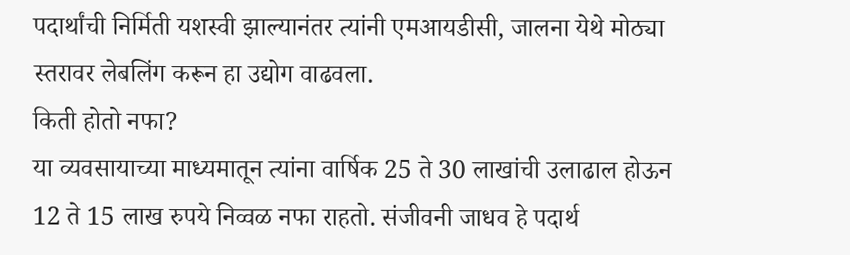पदार्थांची निर्मिती यशस्वी झाल्यानंतर त्यांनी एमआयडीसी, जालना येथे मोठ्या स्तरावर लेबलिंग करून हा उद्योग वाढवला.
किती होतो नफा?
या व्यवसायाच्या माध्यमातून त्यांना वार्षिक 25 ते 30 लाखांची उलाढाल होऊन 12 ते 15 लाख रुपये निव्वळ नफा राहतो. संजीवनी जाधव हे पदार्थ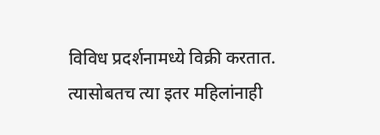विविध प्रदर्शनामध्ये विक्री करतात. त्यासोबतच त्या इतर महिलांनाही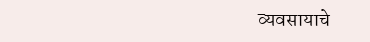व्यवसायाचे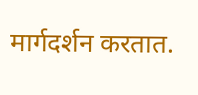मार्गदर्शन करतात.